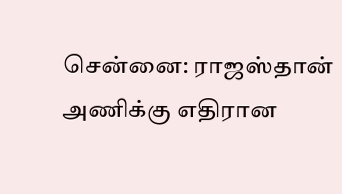சென்னை: ராஜஸ்தான் அணிக்கு எதிரான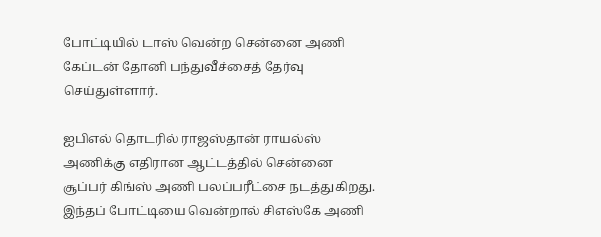போட்டியில் டாஸ் வென்ற சென்னை அணி கேப்டன் தோனி பந்துவீச்சைத் தேர்வு செய்துள்ளார்.

ஐபிஎல் தொடரில் ராஜஸ்தான் ராயல்ஸ் அணிக்கு எதிரான ஆட்டத்தில் சென்னை சூப்பர் கிங்ஸ் அணி பலப்பரீட்சை நடத்துகிறது. இந்தப் போட்டியை வென்றால் சிஎஸ்கே அணி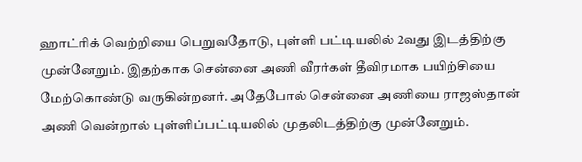ஹாட்ரிக் வெற்றியை பெறுவதோடு, புள்ளி பட்டியலில் 2வது இடத்திற்கு முன்னேறும். இதற்காக சென்னை அணி வீரர்கள் தீவிரமாக பயிற்சியை மேற்கொண்டு வருகின்றனர். அதேபோல் சென்னை அணியை ராஜஸ்தான் அணி வென்றால் புள்ளிப்பட்டியலில் முதலிடத்திற்கு முன்னேறும்.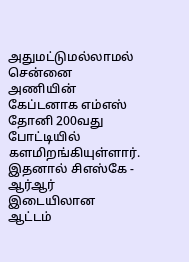அதுமட்டுமல்லாமல் சென்னை அணியின் கேப்டனாக எம்எஸ் தோனி 200வது போட்டியில் களமிறங்கியுள்ளார். இதனால் சிஎஸ்கே - ஆர்ஆர் இடையிலான ஆட்டம்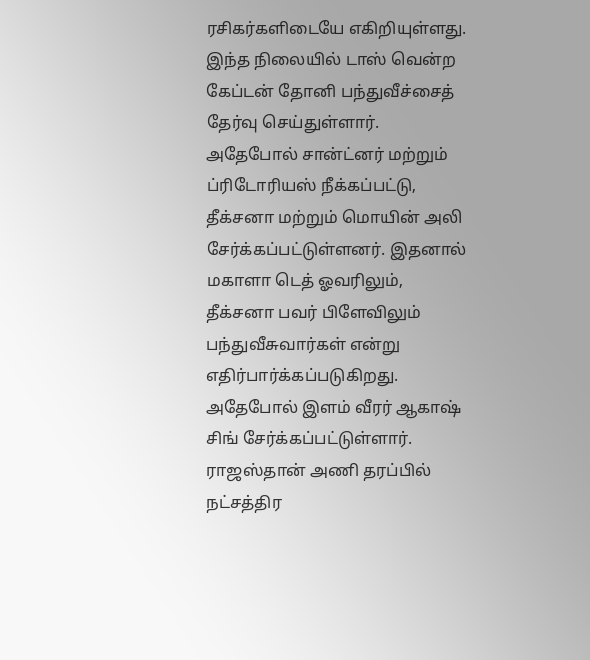ரசிகர்களிடையே எகிறியுள்ளது. இந்த நிலையில் டாஸ் வென்ற கேப்டன் தோனி பந்துவீச்சைத் தேர்வு செய்துள்ளார். அதேபோல் சான்ட்னர் மற்றும் ப்ரிடோரியஸ் நீக்கப்பட்டு, தீக்சனா மற்றும் மொயின் அலி சேர்க்கப்பட்டுள்ளனர். இதனால் மகாளா டெத் ஓவரிலும், தீக்சனா பவர் பிளேவிலும் பந்துவீசுவார்கள் என்று எதிர்பார்க்கப்படுகிறது. அதேபோல் இளம் வீரர் ஆகாஷ் சிங் சேர்க்கப்பட்டுள்ளார்.
ராஜஸ்தான் அணி தரப்பில் நட்சத்திர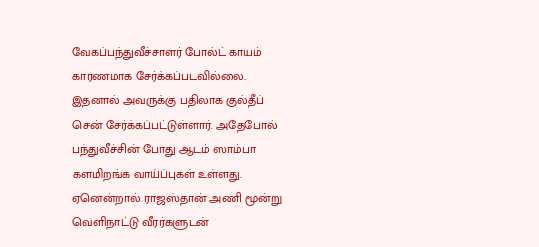வேகப்பந்துவீச்சாளர் போல்ட் காயம் காரணமாக சேர்க்கப்படவில்லை. இதனால் அவருக்கு பதிலாக குல்தீப் சென் சேர்க்கப்பட்டுள்ளார். அதேபோல் பந்துவீச்சின் போது ஆடம் ஸாம்பா களமிறங்க வாய்ப்புகள் உள்ளது. ஏனென்றால் ராஜஸ்தான் அணி மூன்று வெளிநாட்டு வீரர்களுடன்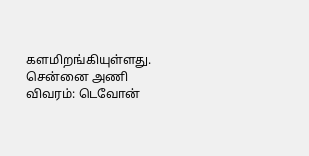களமிறங்கியுள்ளது.
சென்னை அணி விவரம்: டெவோன்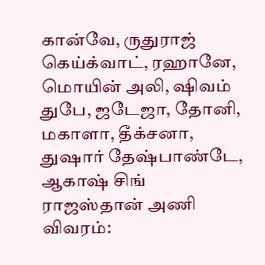கான்வே, ருதுராஜ் கெய்க்வாட், ரஹானே, மொயின் அலி, ஷிவம் துபே, ஜடேஜா, தோனி, மகாளா, தீக்சனா, துஷார் தேஷ்பாண்டே, ஆகாஷ் சிங்
ராஜஸ்தான் அணி விவரம்: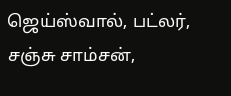ஜெய்ஸ்வால், பட்லர், சஞ்சு சாம்சன்,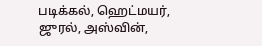படிக்கல், ஹெட்மயர், ஜுரல், அஸ்வின்,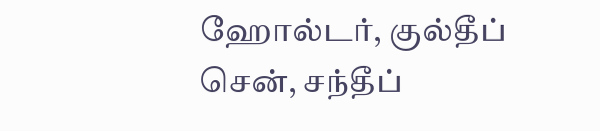ஹோல்டர், குல்தீப் சென், சந்தீப்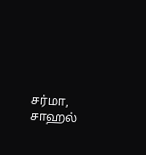சர்மா, சாஹல்